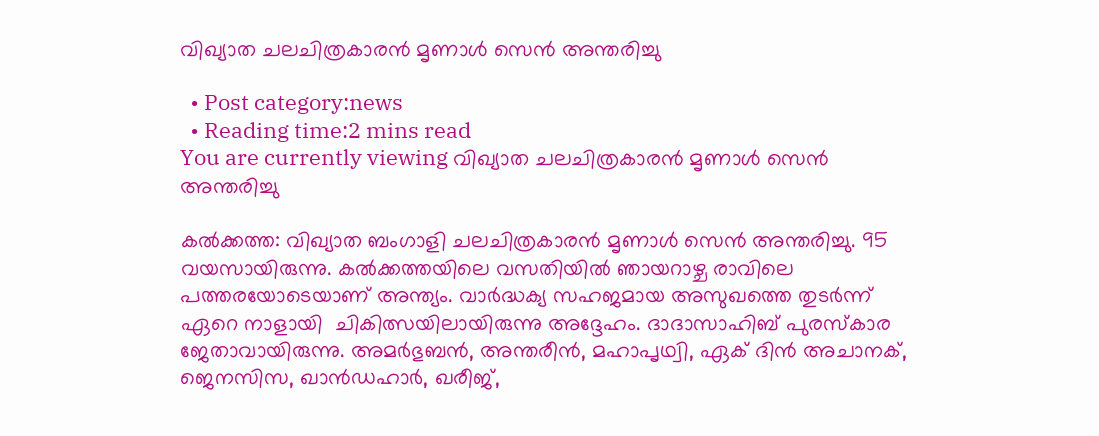വിഖ്യാത ചലചിത്രകാരന്‍ മൃണാള്‍ സെന്‍ അന്തരിച്ചു

  • Post category:news
  • Reading time:2 mins read
You are currently viewing വിഖ്യാത ചലചിത്രകാരന്‍ മൃണാള്‍ സെന്‍ അന്തരിച്ചു

കല്‍ക്കത്ത: വിഖ്യാത ബംഗാളി ചലചിത്രകാരന്‍ മൃണാള്‍ സെന്‍ അന്തരിച്ചു. 95 വയസായിരുന്നു. കല്‍ക്കത്തയിലെ വസതിയില്‍ ഞായറാഴ്ച രാവിലെ പത്തരയോടെയാണ് അന്ത്യം. വാര്‍ദ്ധക്യ സഹജമായ അസുഖത്തെ തുടര്‍ന്ന് ഏറെ നാളായി  ചികിത്സയിലായിരുന്നു അദ്ദേഹം. ദാദാസാഹിബ് പുരസ്‌കാര ജേതാവായിരുന്നു. അമര്‍ഭുബന്‍, അന്തരീന്‍, മഹാപൃഥ്വി, ഏക് ദിന്‍ അചാനക്, ജെനസിസ, ഖാന്‍ഡഹാര്‍, ഖരീജ്,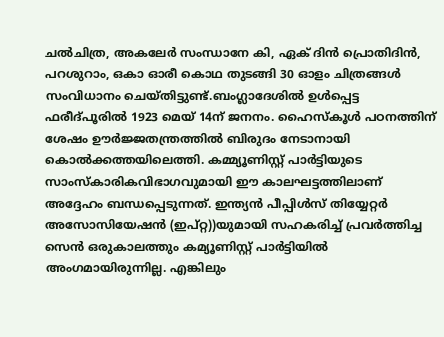ചല്‍ചിത്ര, അകലേര്‍ സംന്ധാനേ കി, ഏക് ദിന്‍ പ്രൊതിദിന്‍, പറശുറാം, ഒകാ ഓരീ കൊഥ തുടങ്ങി 30 ഓളം ചിത്രങ്ങള്‍ സംവിധാനം ചെയ്തിട്ടുണ്ട്.ബംഗ്ലാദേശില്‍ ഉള്‍പ്പെട്ട ഫരീദ്പൂരില്‍ 1923 മെയ് 14ന് ജനനം. ഹൈസ്‌കൂള്‍ പഠനത്തിന് ശേഷം ഊര്‍ജ്ജതന്ത്രത്തില്‍ ബിരുദം നേടാനായി കൊല്‍ക്കത്തയിലെത്തി. കമ്മ്യൂണിസ്റ്റ് പാര്‍ട്ടിയുടെ സാംസ്‌കാരികവിഭാഗവുമായി ഈ കാലഘട്ടത്തിലാണ് അദ്ദേഹം ബന്ധപ്പെടുന്നത്. ഇന്ത്യന്‍ പീപ്പിള്‍സ് തിയ്യേറ്റര്‍ അസോസിയേഷന്‍ (ഇപ്റ്റ))യുമായി സഹകരിച്ച് പ്രവര്‍ത്തിച്ച സെന്‍ ഒരുകാലത്തും കമ്യൂണിസ്റ്റ് പാര്‍ട്ടിയില്‍ അംഗമായിരുന്നില്ല. എങ്കിലും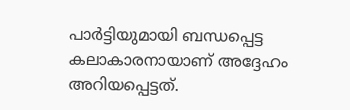പാര്‍ട്ടിയുമായി ബന്ധപ്പെട്ട കലാകാരനായാണ് അദ്ദേഹം അറിയപ്പെട്ടത്.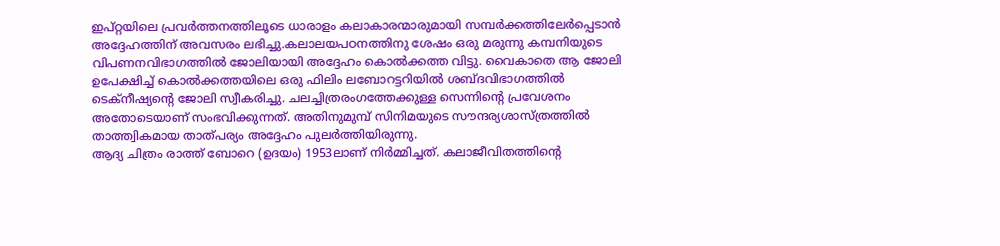ഇപ്റ്റയിലെ പ്രവര്‍ത്തനത്തിലൂടെ ധാരാളം കലാകാരന്മാരുമായി സമ്പര്‍ക്കത്തിലേര്‍പ്പെടാന്‍ അദ്ദേഹത്തിന് അവസരം ലഭിച്ചു.കലാലയപഠനത്തിനു ശേഷം ഒരു മരുന്നു കമ്പനിയുടെ വിപണനവിഭാഗത്തില്‍ ജോലിയായി അദ്ദേഹം കൊല്‍ക്കത്ത വിട്ടു. വൈകാതെ ആ ജോലി ഉപേക്ഷിച്ച് കൊല്‍ക്കത്തയിലെ ഒരു ഫിലിം ലബോറട്ടറിയില്‍ ശബ്ദവിഭാഗത്തില്‍ ടെക്‌നീഷ്യന്റെ ജോലി സ്വീകരിച്ചു. ചലച്ചിത്രരംഗത്തേക്കുള്ള സെന്നിന്റെ പ്രവേശനം അതോടെയാണ് സംഭവിക്കുന്നത്. അതിനുമുമ്പ് സിനിമയുടെ സൗന്ദര്യശാസ്ത്രത്തില്‍ താത്ത്വികമായ താത്പര്യം അദ്ദേഹം പുലര്‍ത്തിയിരുന്നു.
ആദ്യ ചിത്രം രാത്ത് ബോറെ (ഉദയം) 1953ലാണ് നിര്‍മ്മിച്ചത്. കലാജീവിതത്തിന്റെ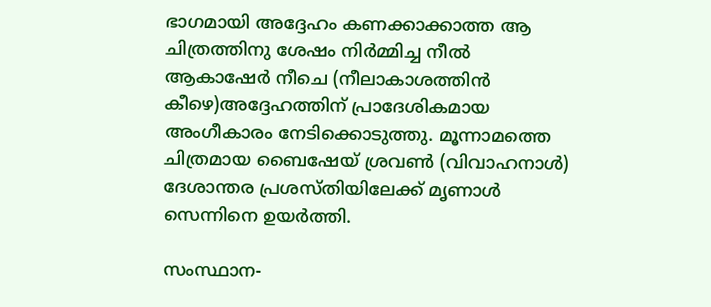ഭാഗമായി അദ്ദേഹം കണക്കാക്കാത്ത ആ ചിത്രത്തിനു ശേഷം നിര്‍മ്മിച്ച നീല്‍ ആകാഷേര്‍ നീചെ (നീലാകാശത്തിന്‍ കീഴെ)അദ്ദേഹത്തിന് പ്രാദേശികമായ അംഗീകാരം നേടിക്കൊടുത്തു. മൂന്നാമത്തെ ചിത്രമായ ബൈഷേയ് ശ്രവണ്‍ (വിവാഹനാള്‍) ദേശാന്തര പ്രശസ്തിയിലേക്ക് മൃണാള്‍ സെന്നിനെ ഉയര്‍ത്തി.

സംസ്ഥാന-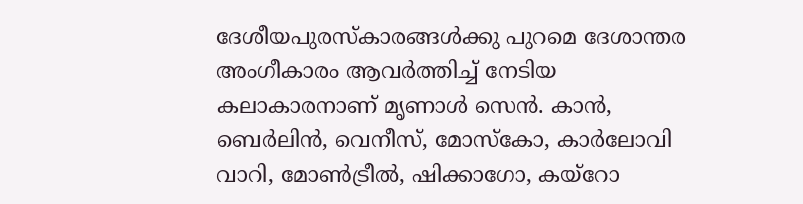ദേശീയപുരസ്‌കാരങ്ങള്‍ക്കു പുറമെ ദേശാന്തര അംഗീകാരം ആവര്‍ത്തിച്ച് നേടിയ കലാകാരനാണ് മൃണാള്‍ സെന്‍. കാന്‍, ബെര്‍ലിന്‍, വെനീസ്, മോസ്‌കോ, കാര്‍ലോവി വാറി, മോണ്‍ട്രീല്‍, ഷിക്കാഗോ, കയ്‌റോ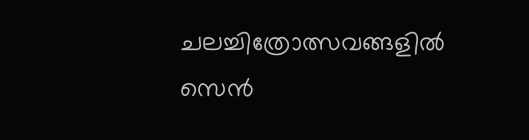ചലച്ചിത്രോത്സവങ്ങളില്‍ സെന്‍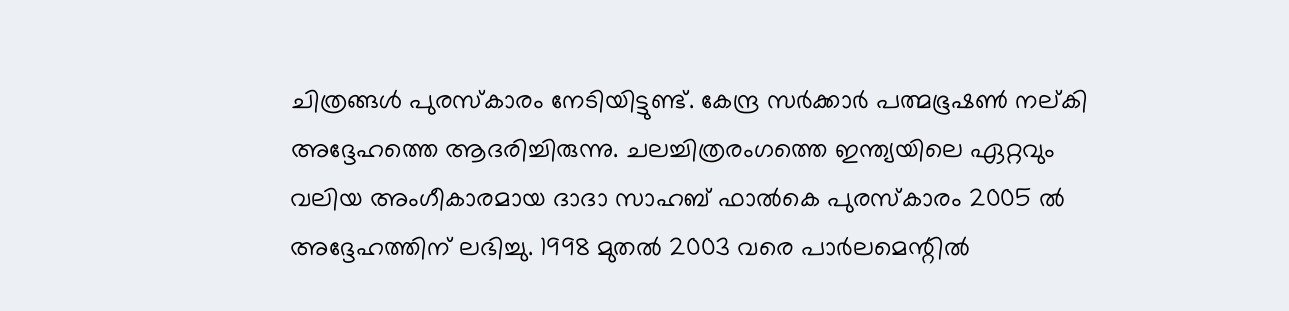ചിത്രങ്ങള്‍ പുരസ്‌കാരം നേടിയിട്ടുണ്ട്. കേന്ദ്ര സര്‍ക്കാര്‍ പത്മഭൂഷണ്‍ നല്കി അദ്ദേഹത്തെ ആദരിച്ചിരുന്നു. ചലച്ചിത്രരംഗത്തെ ഇന്ത്യയിലെ ഏറ്റവും വലിയ അംഗീകാരമായ ദാദാ സാഹബ് ഫാല്‍കെ പുരസ്‌കാരം 2005 ല്‍ അദ്ദേഹത്തിന് ലഭിച്ചു. 1998 മുതല്‍ 2003 വരെ പാര്‍ലമെന്റില്‍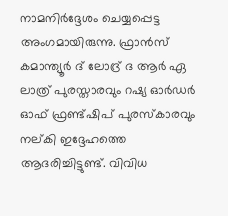നാമനിര്‍ദ്ദേശം ചെയ്യപ്പെട്ട അംഗമായിരുന്നു. ഫ്രാന്‍സ് കമാന്ത്യൂര്‍ ദ് ലോദ്ര് ദ ആര്‍ ഏ ലാത്ര് പുരസ്താരവും റഷ്യ ഓര്‍ഡര്‍ ഓഫ് ഫ്രണ്ട്ഷിപ് പുരസ്‌കാരവും നല്കി ഇദ്ദേഹത്തെ ആദരിച്ചിട്ടുണ്ട്. വിവിധ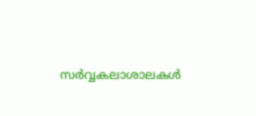സര്‍വ്വകലാശാലകള്‍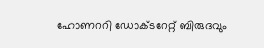ഹോണററി ഡോക്ടറേറ്റ് ബിരുദവും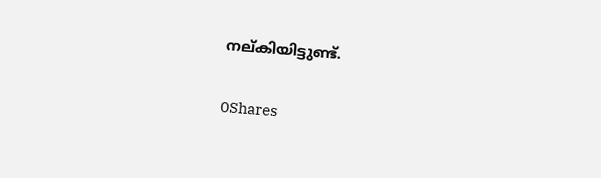നല്കിയിട്ടുണ്ട്.

0Shares